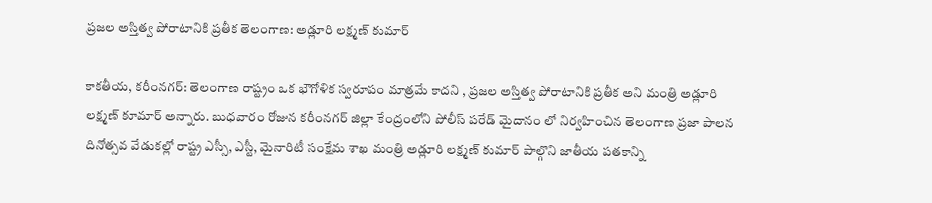ప్రజల అస్తిత్వ పోరాటానికి ప్రతీక తెలంగాణ‌: అడ్లూరి లక్ష్మణ్‌ కుమార్‌

కాక‌తీయ‌, క‌రీంన‌గ‌ర్: తెలంగాణ రాష్ట్రం ఒక భౌగోళిక స్వరూపం మాత్రమే కాద‌ని , ప్రజల అస్తిత్వ పోరాటానికి ప్రతీక అని మంత్రి అడ్లూరి ల‌క్ష్మ‌ణ్ కూమార్ అన్నారు. బుధవారం రోజున కరీంనగర్ జిల్లా కేంద్రంలోని పోలీస్ పరేడ్ మైదానం లో నిర్వహించిన తెలంగాణ ప్ర‌జా పాల‌న దినోత్సవ వేడుకల్లో రాష్ట్ర ఎస్సీ, ఎస్టీ, మైనారిటీ సంక్షేమ శాఖ మంత్రి అడ్లూరి లక్ష్మణ్‌ కుమార్ పాల్గొని జాతీయ పతకాన్ని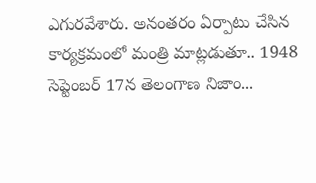ఎగురవేశారు. అనంతరం ఏర్పాటు చేసిన కార్యక్రమంలో మంత్రి మాట్ల‌డుతూ.. 1948 సెప్టెంబర్‌ 17న తెలంగాణ నిజాం...